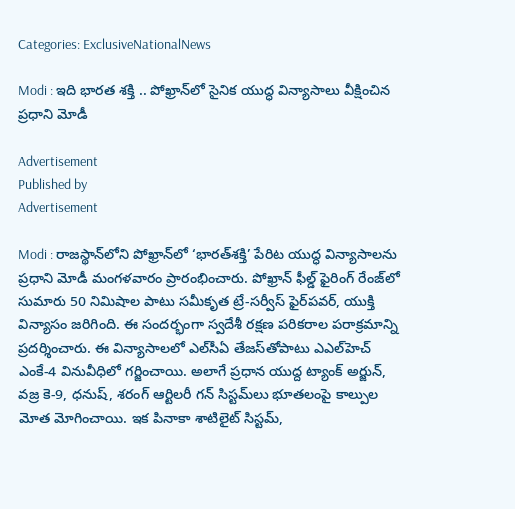Categories: ExclusiveNationalNews

Modi : ఇది భారత శక్తి .. పోఖ్రాన్‌లో సైనిక యుద్ధ విన్యాసాలు వీక్షించిన ప్రధాని మోడీ

Advertisement
Published by
Advertisement

Modi : రాజస్థాన్‌లోని పోఖ్రాన్‌లో ‘భారత్‌శక్తి’ పేరిట యుద్ధ విన్యాసాలను ప్రధాని మోడీ మంగళవారం ప్రారంభించారు. పోఖ్రాన్‌ ఫీల్డ్‌ ఫైరింగ్‌ రేంజ్‌లో సుమారు 50 నిమిషాల పాటు సమీకృత ట్రే-సర్వీస్‌ ఫైర్‌పవర్‌, యుక్తి విన్యాసం జరిగింది. ఈ సందర్భంగా స్వదేశీ రక్షణ పరికరాల పరాక్రమాన్ని ప్రదర్శించారు. ఈ విన్యాసాలలో ఎల్‌సీఏ తేజస్‌తోపాటు ఎఎల్‌హెచ్‌ ఎంకే-4 వినువీధిలో గర్జించాయి. అలాగే ప్రధాన యుద్ద ట్యాంక్‌ అర్జున్‌, వజ్ర కె-9, ధనుష్‌, శరంగ్‌ ఆర్టిలరీ గన్‌ సిస్టమ్‌లు భూతలంపై కాల్పుల మోత మోగించాయి. ఇక పినాకా శాటిలైట్‌ సిస్టమ్‌,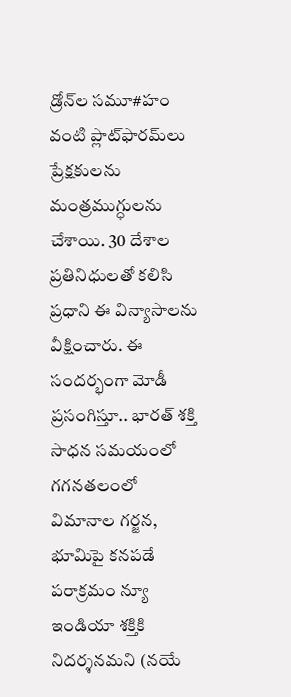డ్రోన్‌ల సమూ#హం వంటి ప్లాట్‌ఫారమ్‌లు ప్రేక్షకులను మంత్రముగ్ధులను చేశాయి. 30 దేశాల ప్రతినిధులతో కలిసి ప్రధాని ఈ విన్యాసాలను వీక్షించారు. ఈ సందర్భంగా మోడీ ప్రసంగిస్తూ.. భారత్‌ శక్తి సాధన సమయంలో గగనతలంలో విమానాల గర్జన, భూమిపై కనపడే పరాక్రమం న్యూ ఇండియా శక్తికి నిదర్శనమని (నయే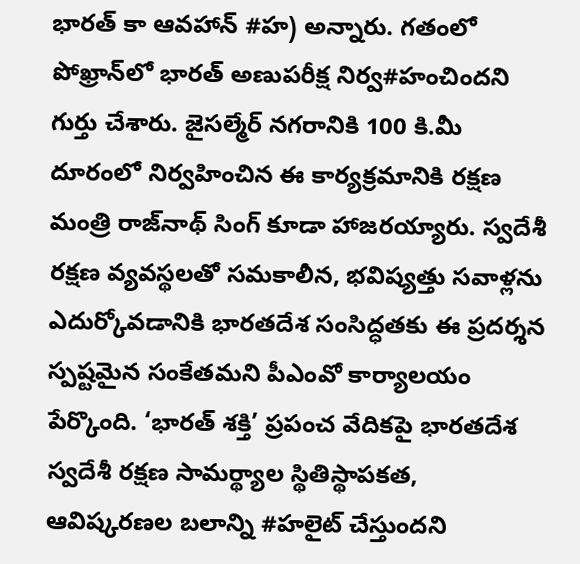భారత్‌ కా ఆవహాన్‌ #హ) అన్నారు. గతంలో పోఖ్రాన్‌లో భారత్‌ అణుపరీక్ష నిర్వ#హంచిందని గుర్తు చేశారు. జైసల్మేర్‌ నగరానికి 100 కి.మీ దూరంలో నిర్వహించిన ఈ కార్యక్రమానికి రక్షణ మంత్రి రాజ్‌నాథ్‌ సింగ్‌ కూడా హాజరయ్యారు. స్వదేశీ రక్షణ వ్యవస్థలతో సమకాలీన, భవిష్యత్తు సవాళ్లను ఎదుర్కోవడానికి భారతదేశ సంసిద్ధతకు ఈ ప్రదర్శన స్పష్టమైన సంకేతమని పీఎంవో కార్యాలయం పేర్కొంది. ‘భారత్‌ శక్తి’ ప్రపంచ వేదికపై భారతదేశ స్వదేశీ రక్షణ సామర్థ్యాల స్థితిస్థాపకత, ఆవిష్కరణల బలాన్ని #హలైట్‌ చేస్తుందని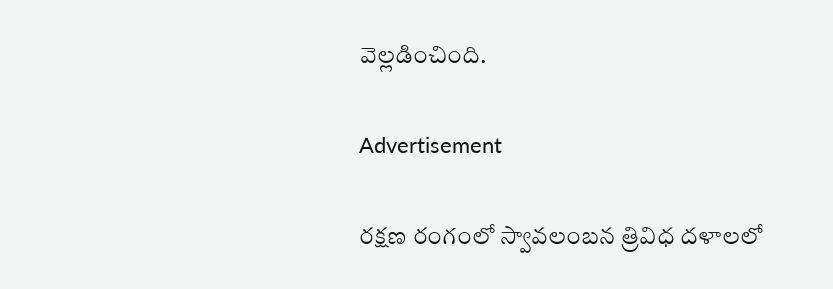వెల్లడించింది.

Advertisement

రక్షణ రంగంలో స్వావలంబన త్రివిధ దళాలలో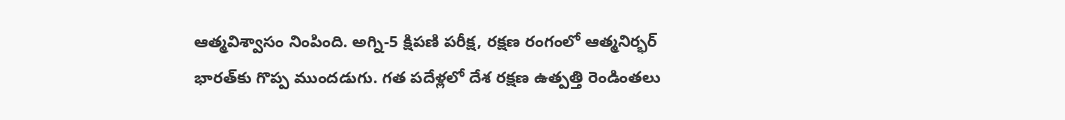ఆత్మవిశ్వాసం నింపింది. అగ్ని-5 క్షిపణి పరీక్ష, రక్షణ రంగంలో ఆత్మనిర్భర్‌ భారత్‌కు గొప్ప ముందడుగు. గత పదేళ్లలో దేశ రక్షణ ఉత్పత్తి రెండింతలు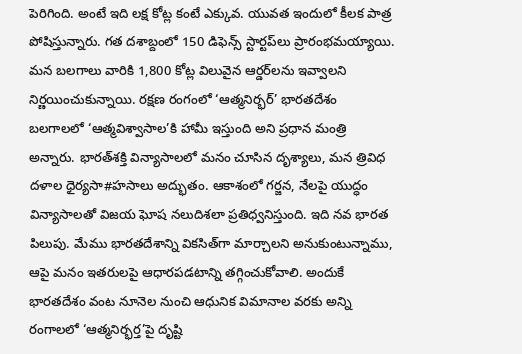పెరిగింది. అంటే ఇది లక్ష కోట్ల కంటే ఎక్కువ. యువత ఇందులో కీలక పాత్ర పోషిస్తున్నారు. గత దశాబ్దంలో 150 డిఫెన్స్‌ స్టార్టప్‌లు ప్రారంభమయ్యాయి. మన బలగాలు వారికి 1,800 కోట్ల విలువైన ఆర్డర్‌లను ఇవ్వాలని నిర్ణయించుకున్నాయి. రక్షణ రంగంలో ‘ఆత్మనిర్భర్‌’ భారతదేశం బలగాలలో ‘ఆత్మవిశ్వాసాల’కి హామీ ఇస్తుంది అని ప్రధాన మంత్రి అన్నారు. భారత్‌శక్తి విన్యాసాలలో మనం చూసిన దృశ్యాలు, మన త్రివిధ దళాల ధైర్యసా#హసాలు అద్భుతం. ఆకాశంలో గర్జన, నేలపై యుద్ధం విన్యాసాలతో విజయ ఘోష నలుదిశలా ప్రతిధ్వనిస్తుంది. ఇది నవ భారత పిలుపు. మేము భారతదేశాన్ని వికసిత్‌గా మార్చాలని అనుకుంటున్నాము, ఆపై మనం ఇతరులపై ఆధారపడటాన్ని తగ్గించుకోవాలి. అందుకే భారతదేశం వంట నూనెల నుంచి ఆధునిక విమానాల వరకు అన్ని రంగాలలో ‘ఆత్మనిర్భర్త’పై దృష్టి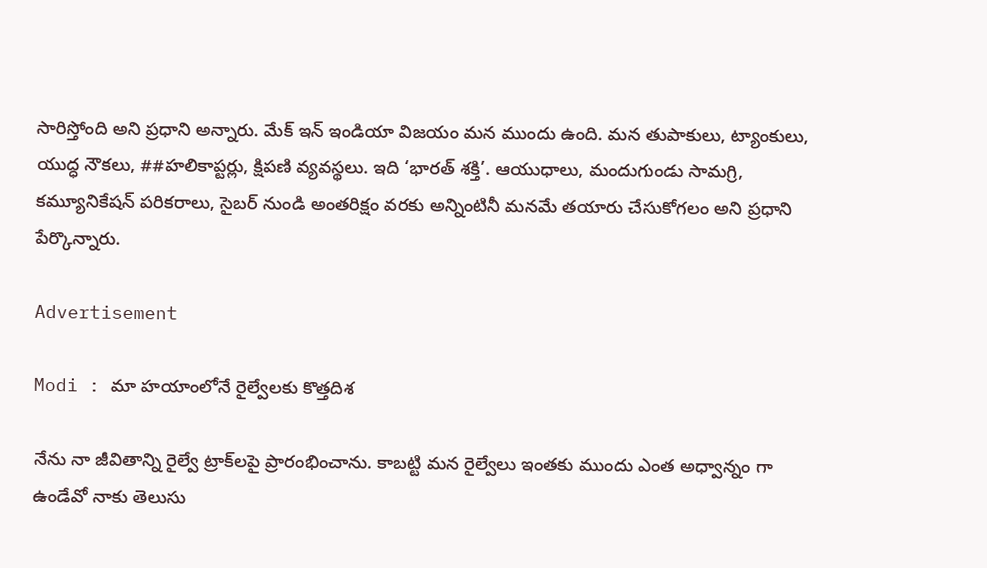సారిస్తోంది అని ప్రధాని అన్నారు. మేక్‌ ఇన్‌ ఇండియా విజయం మన ముందు ఉంది. మన తుపాకులు, ట్యాంకులు, యుద్ధ నౌకలు, ##హలికాప్టర్లు, క్షిపణి వ్యవస్థలు. ఇది ‘భారత్‌ శక్తి’. ఆయుధాలు, మందుగుండు సామగ్రి, కమ్యూనికేషన్‌ పరికరాలు, సైబర్‌ నుండి అంతరిక్షం వరకు అన్నింటినీ మనమే తయారు చేసుకోగలం అని ప్రధాని పేర్కొన్నారు.

Advertisement

Modi : మా హయాంలోనే రైల్వేలకు కొత్తదిశ

నేను నా జీవితాన్ని రైల్వే ట్రాక్‌లపై ప్రారంభించాను. కాబట్టి మన రైల్వేలు ఇంతకు ముందు ఎంత అధ్వాన్నం గా ఉండేవో నాకు తెలుసు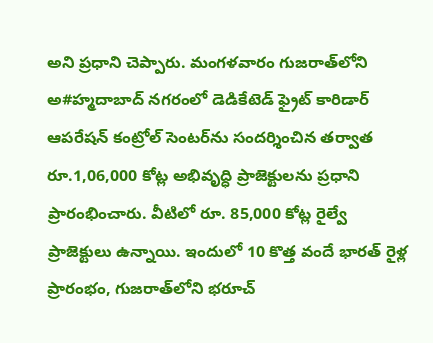అని ప్రధాని చెప్పారు. మంగళవారం గుజరాత్‌లోని అ#హ్మదాబాద్‌ నగరంలో డెడికేటెడ్‌ ఫ్రైట్‌ కారిడార్‌ ఆపరేషన్‌ కంట్రోల్‌ సెంటర్‌ను సందర్శించిన తర్వాత రూ.1,06,000 కోట్ల అభివృద్ధి ప్రాజెక్టులను ప్రధాని ప్రారంభించారు. వీటిలో రూ. 85,000 కోట్ల రైల్వే ప్రాజెక్టులు ఉన్నాయి. ఇందులో 10 కొత్త వందే భారత్‌ రైళ్ల ప్రారంభం, గుజరాత్‌లోని భరూచ్‌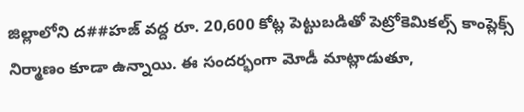జిల్లాలోని ద##హజ్‌ వద్ద రూ. 20,600 కోట్ల పెట్టుబడితో పెట్రోకెమికల్స్‌ కాంప్లెక్స్‌ నిర్మాణం కూడా ఉన్నాయి. ఈ సందర్భంగా మోడీ మాట్లాడుతూ,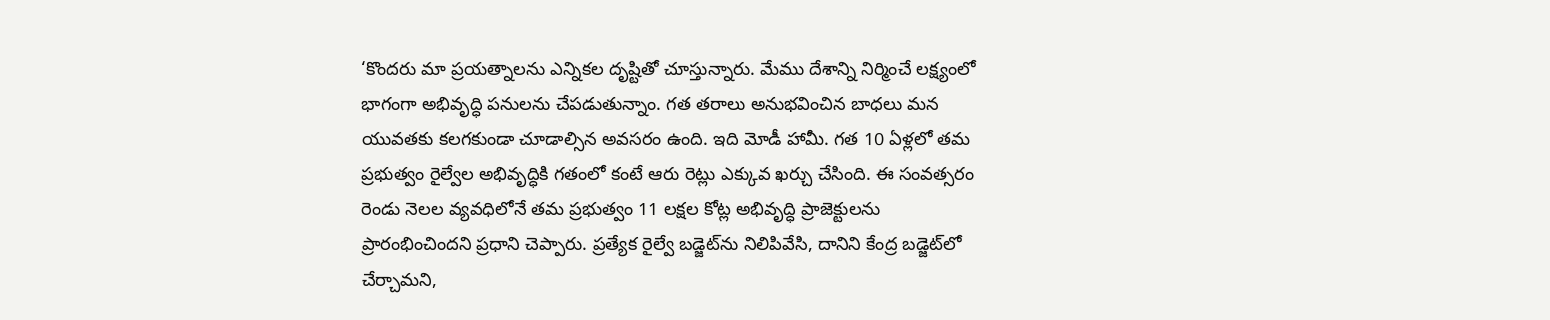‘కొందరు మా ప్రయత్నాలను ఎన్నికల దృష్టితో చూస్తున్నారు. మేము దేశాన్ని నిర్మించే లక్ష్యంలో భాగంగా అభివృద్ధి పనులను చేపడుతున్నాం. గత తరాలు అనుభవించిన బాధలు మన యువతకు కలగకుండా చూడాల్సిన అవసరం ఉంది. ఇది మోడీ హామీ. గత 10 ఏళ్లలో తమ ప్రభుత్వం రైల్వేల అభివృద్ధికి గతంలో కంటే ఆరు రెట్లు ఎక్కువ ఖర్చు చేసింది. ఈ సంవత్సరం రెండు నెలల వ్యవధిలోనే తమ ప్రభుత్వం 11 లక్షల కోట్ల అభివృద్ధి ప్రాజెక్టులను ప్రారంభించిందని ప్రధాని చెప్పారు. ప్రత్యేక రైల్వే బడ్జెట్‌ను నిలిపివేసి, దానిని కేంద్ర బడ్జెట్‌లో చేర్చామని,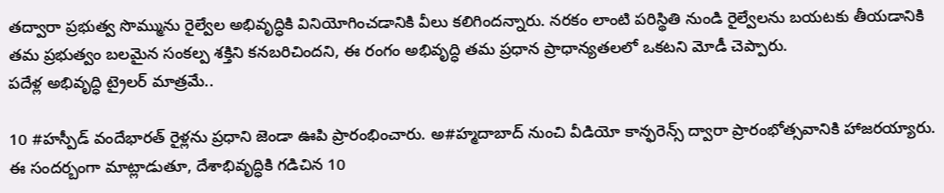తద్వారా ప్రభుత్వ సొమ్మును రైల్వేల అభివృద్ధికి వినియోగించడానికి వీలు కలిగిందన్నారు. నరకం లాంటి పరిస్థితి నుండి రైల్వేలను బయటకు తీయడానికి తమ ప్రభుత్వం బలమైన సంకల్ప శక్తిని కనబరిచిందని, ఈ రంగం అభివృద్ధి తమ ప్రధాన ప్రాధాన్యతలలో ఒకటని మోడీ చెప్పారు.
పదేళ్ల అభివృద్ధి ట్రైలర్‌ మాత్రమే..

10 #హస్పీడ్‌ వందేభారత్‌ రైళ్లను ప్రధాని జెండా ఊపి ప్రారంభించారు. అ#హ్మదాబాద్‌ నుంచి వీడియో కాన్ఫరెన్స్‌ ద్వారా ప్రారంభోత్సవానికి హాజరయ్యారు. ఈ సందర్బంగా మాట్లాడుతూ, దేశాభివృద్ధికి గడిచిన 10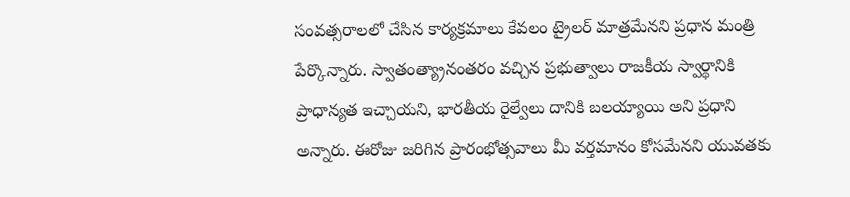సంవత్సరాలలో చేసిన కార్యక్రమాలు కేవలం ట్రైలర్‌ మాత్రమేనని ప్రధాన మంత్రి పేర్కొన్నారు. స్వాతంత్య్రానంతరం వచ్చిన ప్రభుత్వాలు రాజకీయ స్వార్థానికి ప్రాధాన్యత ఇచ్చాయని, భారతీయ రైల్వేలు దానికి బలయ్యాయి అని ప్రధాని అన్నారు. ఈరోజు జరిగిన ప్రారంభోత్సవాలు మీ వర్తమానం కోసమేనని యువతకు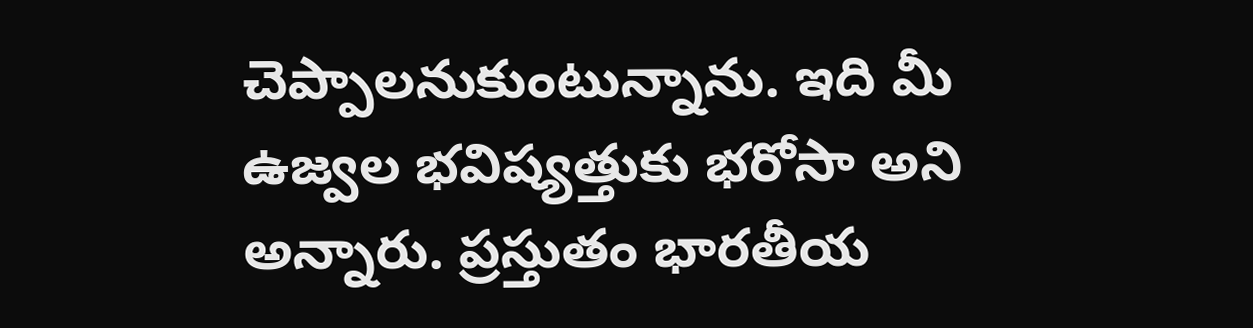చెప్పాలనుకుంటున్నాను. ఇది మీ ఉజ్వల భవిష్యత్తుకు భరోసా అని అన్నారు. ప్రస్తుతం భారతీయ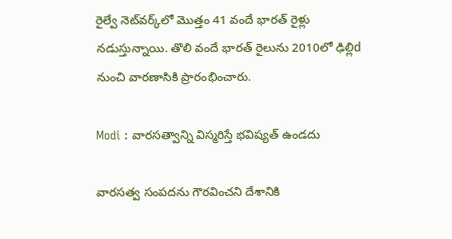రైల్వే నెట్‌వర్క్‌లో మొత్తం 41 వందే భారత్‌ రైళ్లు నడుస్తున్నాయి. తొలి వందే భారత్‌ రైలును 2010లో ఢిల్లిd నుంచి వారణాసికి ప్రారంభించారు.

Modi : వారసత్వాన్ని విస్మరిస్తే భవిష్యత్‌ ఉండదు

వారసత్వ సంపదను గౌరవించని దేశానికి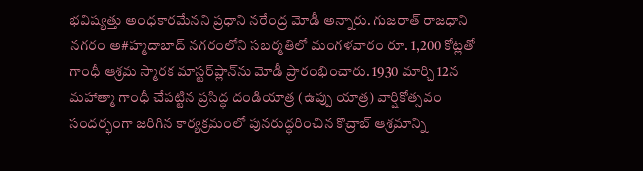భవిష్యత్తు అంధకారమేనని ప్రధాని నరేంద్ర మోడీ అన్నారు. గుజరాత్‌ రాజధాని నగరం అ#హ్మదాబాద్‌ నగరంలోని సబర్మతిలో మంగళవారం రూ. 1,200 కోట్లతో గాంధీ ఆశ్రమ స్మారక మాస్టర్‌ప్లాన్‌ను మోడీ ప్రారంభించారు. 1930 మార్చి 12న మహాత్మా గాంధీ చేపట్టిన ప్రసిద్ధ దండియాత్ర (ఉప్పు యాత్ర) వార్షికోత్సవం సందర్భంగా జరిగిన కార్యక్రమంలో పునరుద్ధరించిన కొచ్రాబ్‌ ఆశ్రమాన్ని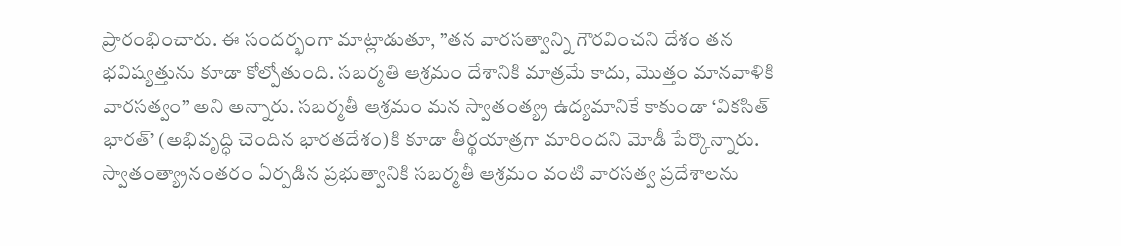ప్రారంభించారు. ఈ సందర్భంగా మాట్లాడుతూ, ”తన వారసత్వాన్ని గౌరవించని దేశం తన భవిష్యత్తును కూడా కోల్పోతుంది. సబర్మతి ఆశ్రమం దేశానికి మాత్రమే కాదు, మొత్తం మానవాళికి వారసత్వం” అని అన్నారు. సబర్మతీ ఆశ్రమం మన స్వాతంత్య్ర ఉద్యమానికే కాకుండా ‘వికసిత్‌ భారత్‌’ (అభివృద్ధి చెందిన భారతదేశం)కి కూడా తీర్థయాత్రగా మారిందని మోడీ పేర్కొన్నారు. స్వాతంత్య్రానంతరం ఏర్పడిన ప్రభుత్వానికి సబర్మతీ ఆశ్రమం వంటి వారసత్వ ప్రదేశాలను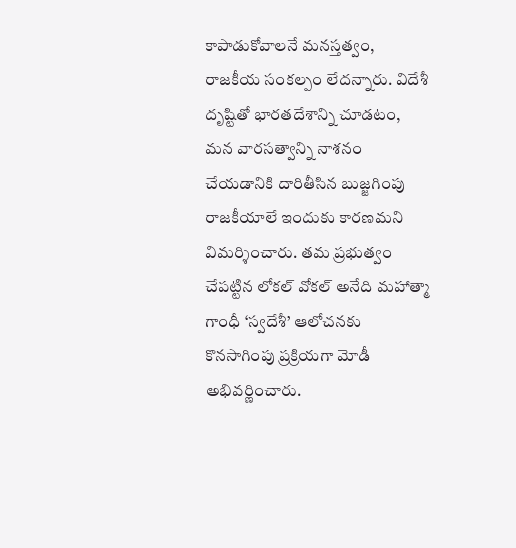కాపాడుకోవాలనే మనస్తత్వం, రాజకీయ సంకల్పం లేదన్నారు. విదేశీ దృష్టితో భారతదేశాన్ని చూడటం, మన వారసత్వాన్ని నాశనం చేయడానికి దారితీసిన బుజ్జగింపు రాజకీయాలే ఇందుకు కారణమని విమర్శించారు. తమ ప్రభుత్వం చేపట్టిన లోకల్‌ వోకల్‌ అనేది మహాత్మా గాంధీ ‘స్వదేశీ’ ఆలోచనకు కొనసాగింపు ప్రక్రియగా మోడీ అభివర్ణించారు.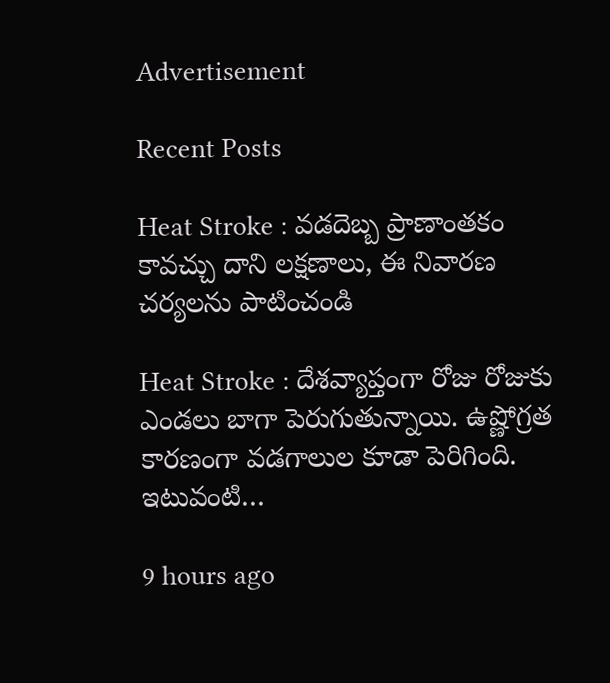Advertisement

Recent Posts

Heat Stroke : వడదెబ్బ ప్రాణాంతకం కావచ్చు దాని లక్షణాలు, ఈ నివారణ చర్యలను పాటించండి

Heat Stroke : దేశవ్యాప్తంగా రోజు రోజుకు ఎండ‌లు బాగా పెరుగుతున్నాయి. ఉష్ణోగ్రత కార‌ణంగా వడగాలుల కూడా పెరిగింది. ఇటువంటి…

9 hours ago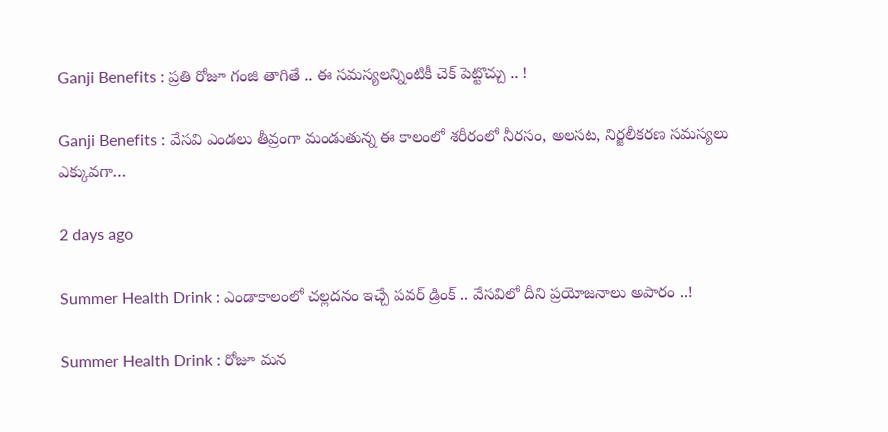Ganji Benefits : ప్రతి రోజూ గంజి తాగితే .. ఈ సమస్యలన్నింటికీ చెక్ పెట్టొచ్చు .. !

Ganji Benefits : వేసవి ఎండలు తీవ్రంగా మండుతున్న ఈ కాలంలో శరీరంలో నీరసం, అలసట, నిర్జలీకరణ సమస్యలు ఎక్కువగా…

2 days ago

Summer Health Drink : ఎండాకాలంలో చల్లదనం ఇచ్చే పవర్ డ్రింక్ .. వేసవిలో దీని ప్రయోజనాలు అపారం ..!

Summer Health Drink : రోజూ మన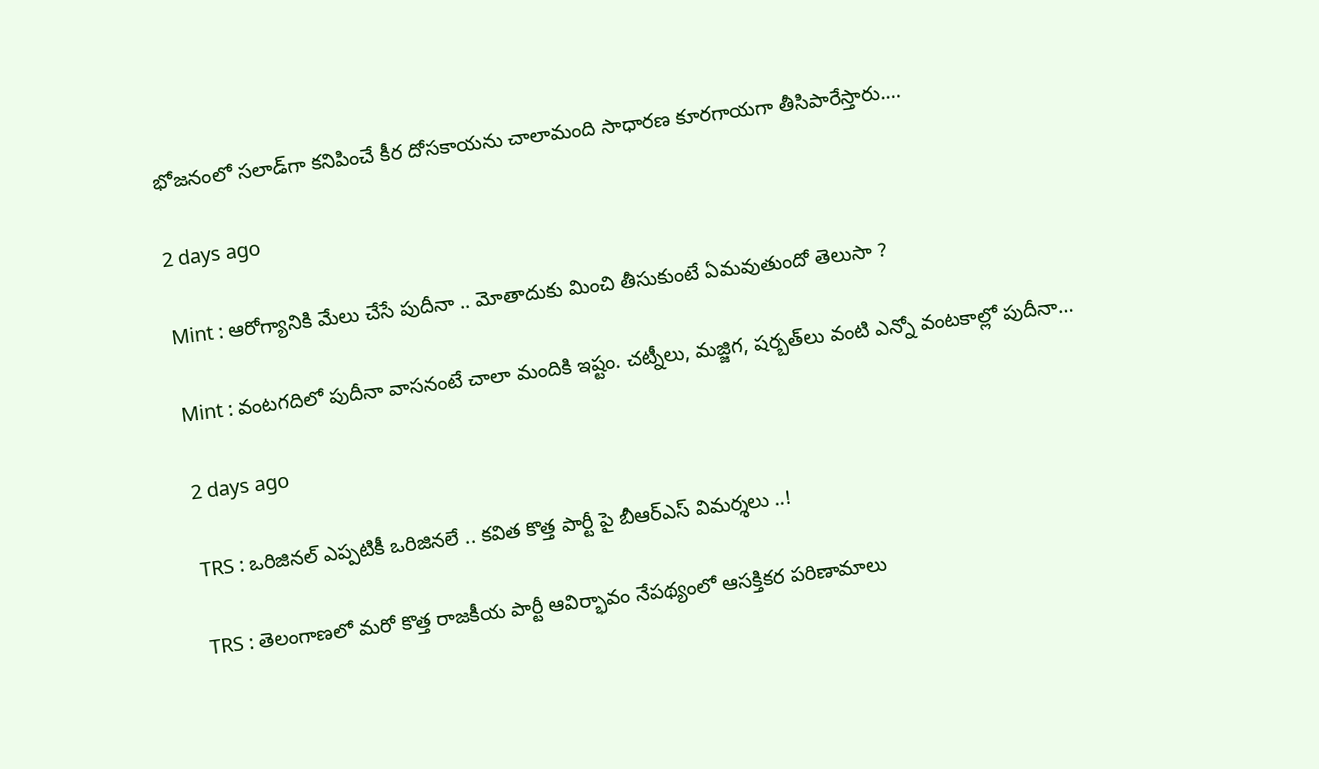భోజనంలో సలాడ్‌గా కనిపించే కీర దోసకాయను చాలామంది సాధారణ కూరగాయగా తీసిపారేస్తారు.…

2 days ago

Mint : ఆరోగ్యానికి మేలు చేసే పుదీనా .. మోతాదుకు మించి తీసుకుంటే ఏమవుతుందో తెలుసా ?

Mint : వంటగదిలో పుదీనా వాసనంటే చాలా మందికి ఇష్టం. చట్నీలు, మజ్జిగ, షర్బత్‌లు వంటి ఎన్నో వంటకాల్లో పుదీనా…

2 days ago

TRS : ఒరిజినల్ ఎప్పటికీ ఒరిజినలే .. కవిత కొత్త పార్టీ పై బీఆర్ఎస్ విమర్శలు ..!

TRS : తెలంగాణలో మరో కొత్త రాజకీయ పార్టీ ఆవిర్భావం నేపథ్యంలో ఆసక్తికర పరిణామాలు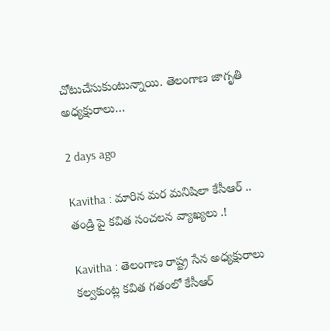చోటుచేసుకుంటున్నాయి. తెలంగాణ జాగృతి అధ్యక్షురాలు…

2 days ago

Kavitha : మారిన మర మనిషిలా కేసీఆర్‌ .. తండ్రి పై కవిత సంచలన వ్యాఖ్యలు .!

Kavitha : తెలంగాణ రాష్ట్ర సేన అధ్యక్షురాలు కల్వకుంట్ల కవిత గతంలో కేసీఆర్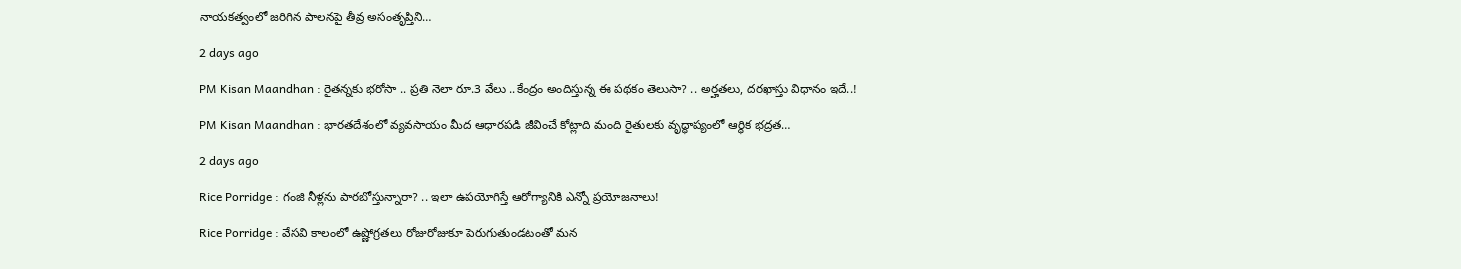నాయకత్వంలో జరిగిన పాలనపై తీవ్ర అసంతృప్తిని…

2 days ago

PM Kisan Maandhan : రైతన్నకు భరోసా .. ప్రతి నెలా రూ.3 వేలు ..కేంద్రం అందిస్తున్న ఈ పథకం తెలుసా? .. అర్హతలు, దరఖాస్తు విధానం ఇదే..!

PM Kisan Maandhan : భారతదేశంలో వ్యవసాయం మీద ఆధారపడి జీవించే కోట్లాది మంది రైతులకు వృద్ధాప్యంలో ఆర్థిక భద్రత…

2 days ago

Rice Porridge : గంజి నీళ్లను పారబోస్తున్నారా? .. ఇలా ఉపయోగిస్తే ఆరోగ్యానికి ఎన్నో ప్రయోజనాలు!

Rice Porridge : వేసవి కాలంలో ఉష్ణోగ్రతలు రోజురోజుకూ పెరుగుతుండటంతో మన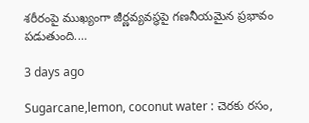శరీరంపై ముఖ్యంగా జీర్ణవ్యవస్థపై గణనీయమైన ప్రభావం పడుతుంది.…

3 days ago

Sugarcane,lemon, coconut water : చెరకు రసం,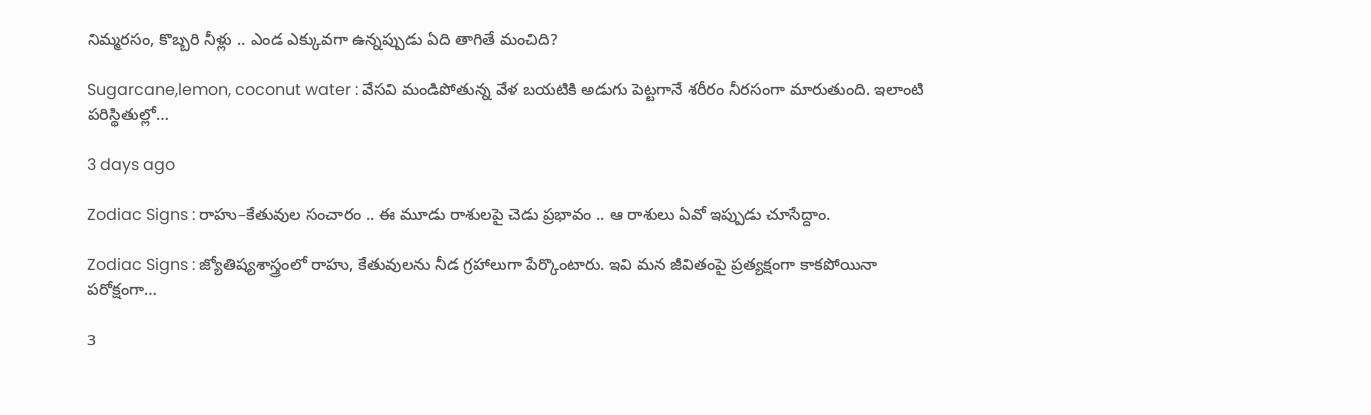నిమ్మరసం, కొబ్బరి నీళ్లు .. ఎండ ఎక్కువగా ఉన్నప్పుడు ఏది తాగితే మంచిది?

Sugarcane,lemon, coconut water : వేసవి మండిపోతున్న వేళ బయటికి అడుగు పెట్టగానే శరీరం నీరసంగా మారుతుంది. ఇలాంటి పరిస్థితుల్లో…

3 days ago

Zodiac Signs : రాహు–కేతువుల సంచారం .. ఈ మూడు రాశులపై చెడు ప్రభావం .. ఆ రాశులు ఏవో ఇప్పుడు చూసేద్దాం.

Zodiac Signs : జ్యోతిష్యశాస్త్రంలో రాహు, కేతువులను నీడ గ్రహాలుగా పేర్కొంటారు. ఇవి మన జీవితంపై ప్రత్యక్షంగా కాకపోయినా పరోక్షంగా…

3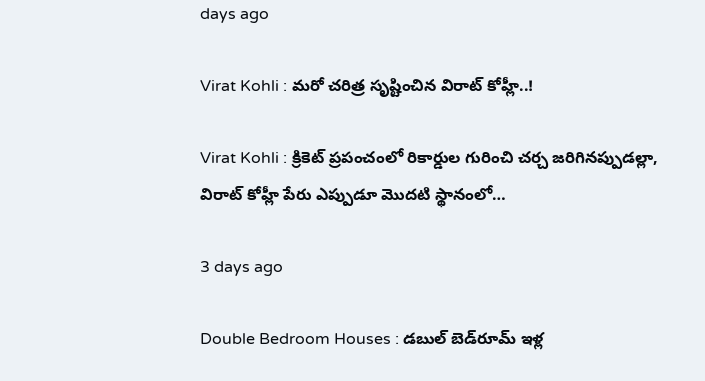days ago

Virat Kohli : మ‌రో చ‌రిత్ర సృష్టించిన విరాట్ కోహ్లీ..!

Virat Kohli : క్రికెట్ ప్రపంచంలో రికార్డుల గురించి చర్చ జరిగినప్పుడల్లా, విరాట్ కోహ్లీ పేరు ఎప్పుడూ మొద‌టి స్థానంలో…

3 days ago

Double Bedroom Houses : డబుల్ బెడ్‌రూమ్ ఇళ్ల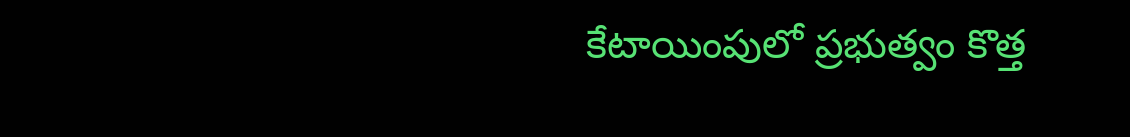కేటాయింపులో ప్రభుత్వం కొత్త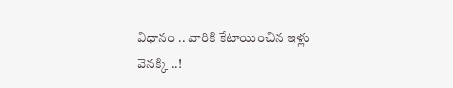విధానం .. వారికి కేటాయించిన ఇళ్లు వెనక్కి ..!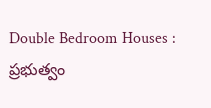Double Bedroom Houses : ప్రభుత్వం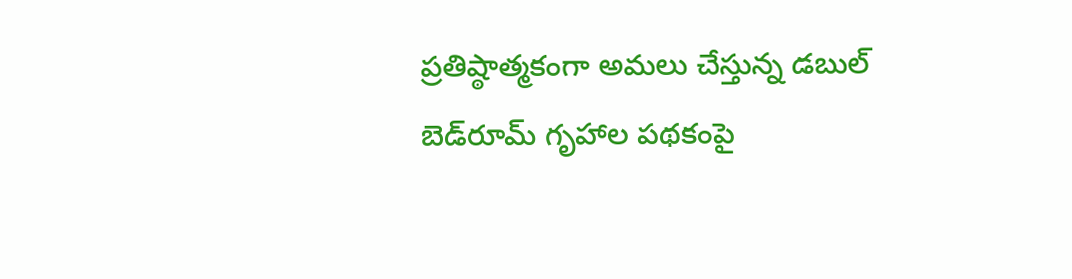ప్రతిష్ఠాత్మకంగా అమలు చేస్తున్న డబుల్ బెడ్‌రూమ్ గృహాల పథకంపై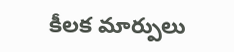కీలక మార్పులు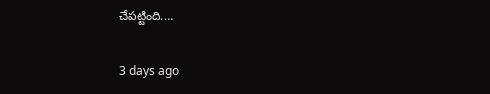చేపట్టింది.…

3 days ago